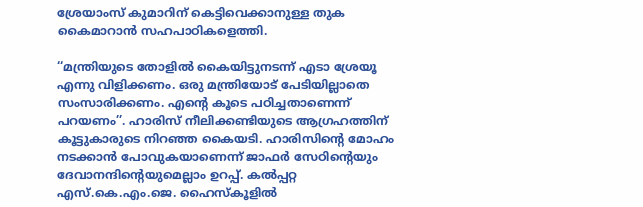ശ്രേയാംസ് കുമാറിന് കെട്ടിവെക്കാനുള്ള തുക കൈമാറാൻ സഹപാഠികളെത്തി.

‘‘മന്ത്രിയുടെ തോളിൽ കൈയിട്ടുനടന്ന് എടാ ശ്രേയൂ എന്നു വിളിക്കണം. ഒരു മന്ത്രിയോട് പേടിയില്ലാതെ സംസാരിക്കണം. എന്റെ കൂടെ പഠിച്ചതാണെന്ന് പറയണം’’. ഹാരിസ് നീലിക്കണ്ടിയുടെ ആഗ്രഹത്തിന് കൂട്ടുകാരുടെ നിറഞ്ഞ കൈയടി. ഹാരിസിന്റെ മോഹം നടക്കാൻ പോവുകയാണെന്ന് ജാഫർ സേഠിന്റെയും ദേവാനന്ദിന്റെയുമെല്ലാം ഉറപ്പ്. കൽപ്പറ്റ എസ്.കെ.എം.ജെ. ഹൈസ്കൂളിൽ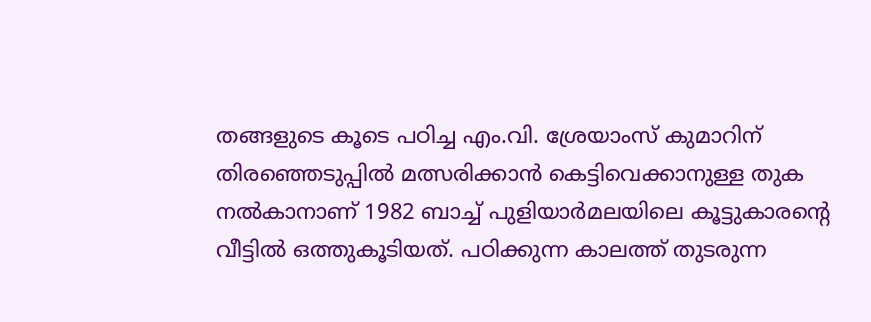തങ്ങളുടെ കൂടെ പഠിച്ച എം.വി. ശ്രേയാംസ് കുമാറിന് തിരഞ്ഞെടുപ്പിൽ മത്സരിക്കാൻ കെട്ടിവെക്കാനുള്ള തുക നൽകാനാണ് 1982 ബാച്ച് പുളിയാർമലയിലെ കൂട്ടുകാരന്റെ വീട്ടിൽ ഒത്തുകൂടിയത്. പഠിക്കുന്ന കാലത്ത് തുടരുന്ന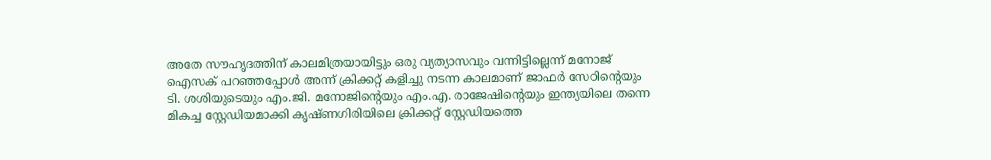അതേ സൗഹൃദത്തിന് കാലമിത്രയായിട്ടും ഒരു വ്യത്യാസവും വന്നിട്ടില്ലെന്ന് മനോജ് ഐസക് പറഞ്ഞപ്പോൾ അന്ന് ക്രിക്കറ്റ് കളിച്ചു നടന്ന കാലമാണ് ജാഫർ സേഠിന്റെയും ടി. ശശിയുടെയും എം.ജി. മനോജിന്റെയും എം.എ. രാജേഷിന്റെയും ഇന്ത്യയിലെ തന്നെ മികച്ച സ്റ്റേഡിയമാക്കി കൃഷ്ണഗിരിയിലെ ക്രിക്കറ്റ് സ്റ്റേഡിയത്തെ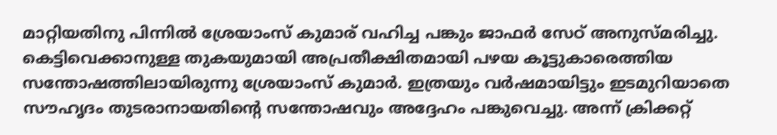മാറ്റിയതിനു പിന്നിൽ ശ്രേയാംസ് കുമാര് വഹിച്ച പങ്കും ജാഫർ സേഠ് അനുസ്മരിച്ചു.
കെട്ടിവെക്കാനുള്ള തുകയുമായി അപ്രതീക്ഷിതമായി പഴയ കൂട്ടുകാരെത്തിയ സന്തോഷത്തിലായിരുന്നു ശ്രേയാംസ് കുമാർ. ഇത്രയും വർഷമായിട്ടും ഇടമുറിയാതെ സൗഹൃദം തുടരാനായതിന്റെ സന്തോഷവും അദ്ദേഹം പങ്കുവെച്ചു. അന്ന് ക്രിക്കറ്റ്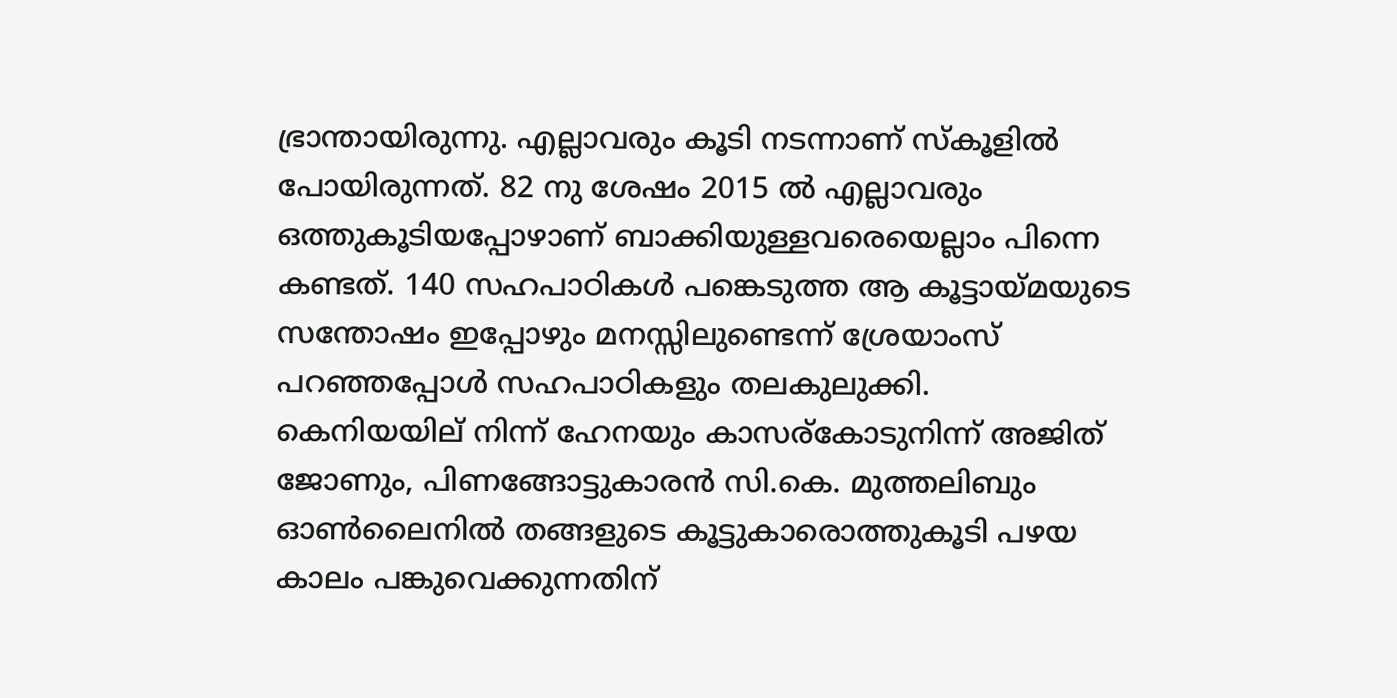ഭ്രാന്തായിരുന്നു. എല്ലാവരും കൂടി നടന്നാണ് സ്കൂളിൽ പോയിരുന്നത്. 82 നു ശേഷം 2015 ൽ എല്ലാവരും ഒത്തുകൂടിയപ്പോഴാണ് ബാക്കിയുള്ളവരെയെല്ലാം പിന്നെ കണ്ടത്. 140 സഹപാഠികൾ പങ്കെടുത്ത ആ കൂട്ടായ്മയുടെ സന്തോഷം ഇപ്പോഴും മനസ്സിലുണ്ടെന്ന് ശ്രേയാംസ് പറഞ്ഞപ്പോൾ സഹപാഠികളും തലകുലുക്കി.
കെനിയയില് നിന്ന് ഹേനയും കാസര്കോടുനിന്ന് അജിത് ജോണും, പിണങ്ങോട്ടുകാരൻ സി.കെ. മുത്തലിബും ഓൺലൈനിൽ തങ്ങളുടെ കൂട്ടുകാരൊത്തുകൂടി പഴയ കാലം പങ്കുവെക്കുന്നതിന്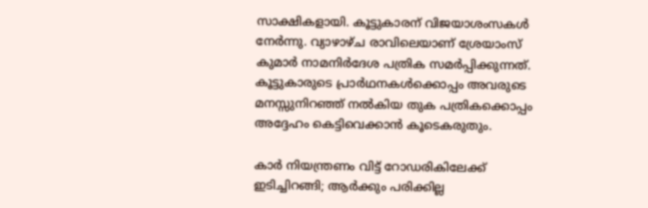സാക്ഷികളായി. കൂട്ടുകാരന് വിജയാശംസകൾ നേർന്നു. വ്യാഴാഴ്ച രാവിലെയാണ് ശ്രേയാംസ് കുമാർ നാമനിർദേശ പത്രിക സമർപ്പിക്കുന്നത്. കൂട്ടുകാരുടെ പ്രാർഥനകൾക്കൊപ്പം അവരുടെ മനസ്സുനിറഞ്ഞ് നൽകിയ തുക പത്രികക്കൊപ്പം അദ്ദേഹം കെട്ടിവെക്കാൻ കൂടെകരുതും.

കാർ നിയന്ത്രണം വിട്ട് റോഡരികിലേക്ക് ഇടിച്ചിറങ്ങി; ആർക്കും പരിക്കില്ല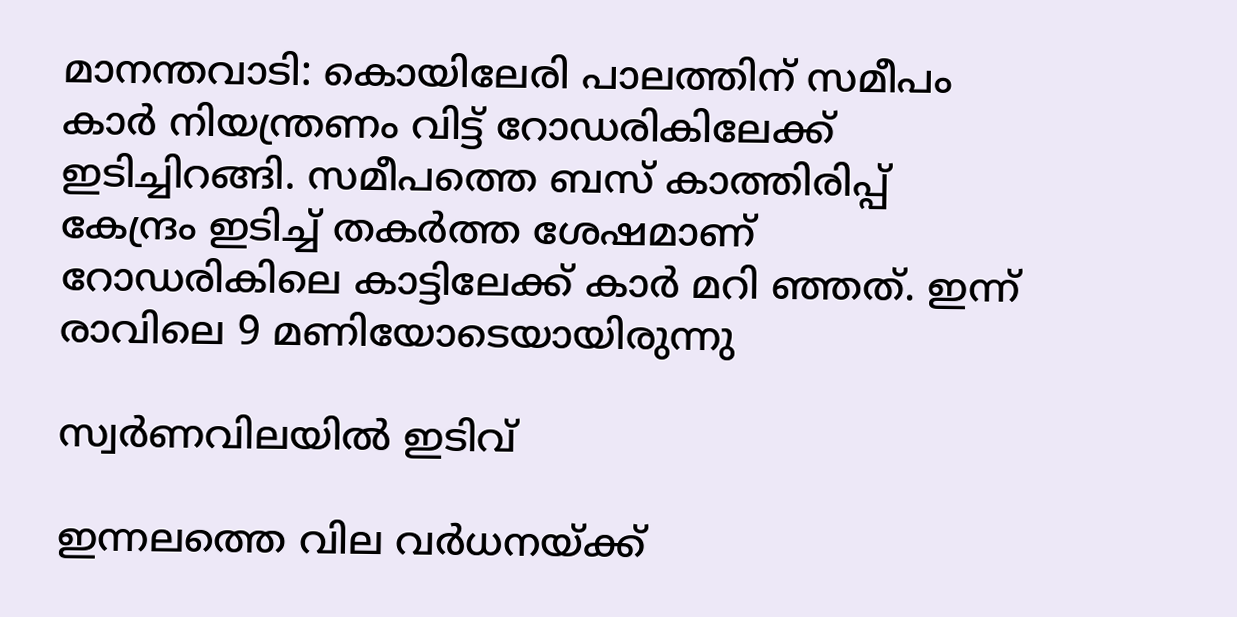മാനന്തവാടി: കൊയിലേരി പാലത്തിന് സമീപം കാർ നിയന്ത്രണം വിട്ട് റോഡരികിലേക്ക് ഇടിച്ചിറങ്ങി. സമീപത്തെ ബസ് കാത്തിരിപ്പ് കേന്ദ്രം ഇടിച്ച് തകർത്ത ശേഷമാണ് റോഡരികിലെ കാട്ടിലേക്ക് കാർ മറി ഞ്ഞത്. ഇന്ന് രാവിലെ 9 മണിയോടെയായിരുന്നു

സ്വര്‍ണവിലയില്‍ ഇടിവ്

ഇന്നലത്തെ വില വര്‍ധനയ്ക്ക്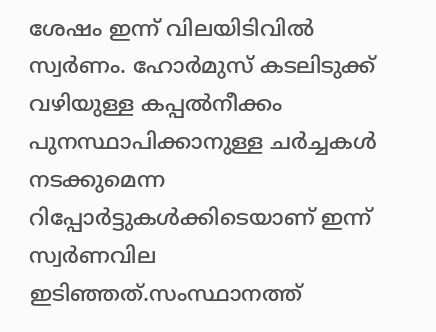ശേഷം ഇന്ന് വിലയിടിവില്‍ സ്വര്‍ണം. ഹോര്‍മുസ് കടലിടുക്ക് വഴിയുള്ള കപ്പല്‍നീക്കം പുനസ്ഥാപിക്കാനുള്ള ചര്‍ച്ചകള്‍ നടക്കുമെന്ന റിപ്പോര്‍ട്ടുകള്‍ക്കിടെയാണ് ഇന്ന് സ്വര്‍ണവില ഇടിഞ്ഞത്.സംസ്ഥാനത്ത്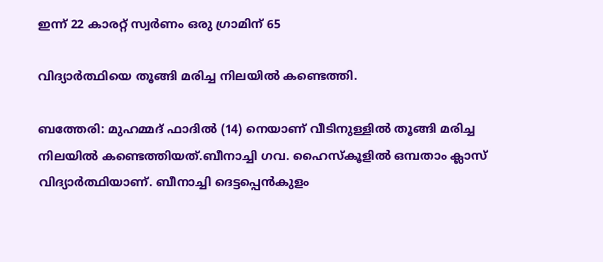ഇന്ന് 22 കാരറ്റ് സ്വര്‍ണം ഒരു ഗ്രാമിന് 65

വിദ്യാർത്ഥിയെ തൂങ്ങി മരിച്ച നിലയിൽ കണ്ടെത്തി.

ബത്തേരി: മുഹമ്മദ് ഫാദിൽ (14) നെയാണ് വീടിനുള്ളിൽ തൂങ്ങി മരിച്ച നിലയിൽ കണ്ടെത്തിയത്.ബീനാച്ചി ഗവ. ഹൈസ്കൂളിൽ ഒമ്പതാം ക്ലാസ് വിദ്യാർത്ഥിയാണ്. ബീനാച്ചി ദെട്ടപ്പെൻകുളം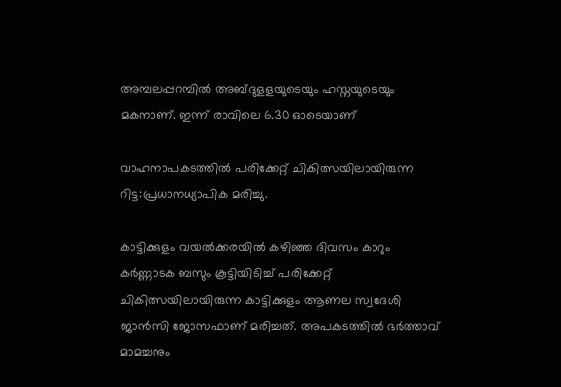അമ്പലപ്പറമ്പിൽ അബ്ദുളളയുടെയും ഹസ്നയുടെയും മകനാണ്. ഇന്ന് രാവിലെ 6.30 ഓടെയാണ്

വാഹനാപകടത്തിൽ പരിക്കേറ്റ് ചികിത്സയിലായിരുന്ന റിട്ട:പ്രധാനധ്യാപിക മരിച്ചു.

കാട്ടിക്കുളം വയൽക്കരയിൽ കഴിഞ്ഞ ദിവസം കാറും കർണ്ണാടക ബസും കൂട്ടിയിടിച്ച് പരിക്കേറ്റ് ചികിത്സയിലായിരുന്ന കാട്ടിക്കുളം ആണല സ്വദേശി ജാൻസി ജോസഫാണ് മരിച്ചത്. അപകടത്തിൽ ഭർത്താവ് മാമച്ചനും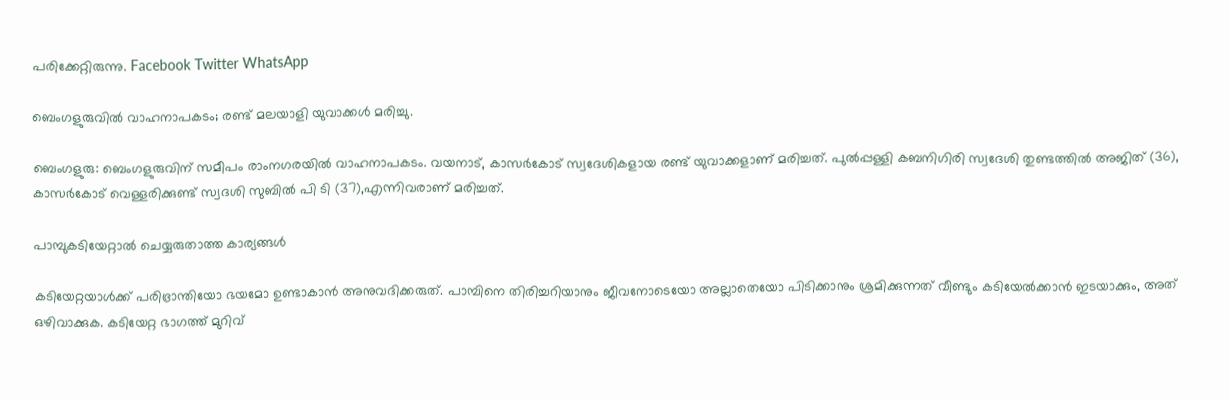പരിക്കേറ്റിരുന്നു. Facebook Twitter WhatsApp

ബെംഗളുരുവിൽ വാഹനാപകടം; രണ്ട് മലയാളി യുവാക്കൾ മരിച്ചു.

ബെംഗളുരു: ബെംഗളുരുവിന് സമീപം രാംനഗരയിൽ വാഹനാപകടം. വയനാട്, കാസർകോട് സ്വദേശികളായ രണ്ട് യുവാക്കളാണ് മരിച്ചത്. പുൽപ്പള്ളി കബനിഗിരി സ്വദേശി തുണ്ടത്തിൽ അജിത് (36), കാസർകോട് വെള്ളരിക്കുണ്ട് സ്വദശി സുബിൽ പി ടി (37),എന്നിവരാണ് മരിച്ചത്.

പാമ്പുകടിയേറ്റാൽ ചെയ്യരുതാത്ത കാര്യങ്ങൾ

കടിയേറ്റയാൾക്ക് പരിഭ്രാന്തിയോ ഭയമോ ഉണ്ടാകാൻ അനുവദിക്കരുത്. പാമ്പിനെ തിരിച്ചറിയാനും ജീവനോടെയോ അല്ലാതെയോ പിടിക്കാനും ശ്രമിക്കുന്നത് വീണ്ടും കടിയേൽക്കാൻ ഇടയാക്കും, അത് ഒഴിവാക്കുക. കടിയേറ്റ ഭാഗത്ത് മുറിവ്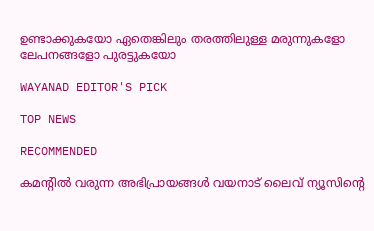ഉണ്ടാക്കുകയോ ഏതെങ്കിലും തരത്തിലുള്ള മരുന്നുകളോ ലേപനങ്ങളോ പുരട്ടുകയോ

WAYANAD EDITOR'S PICK

TOP NEWS

RECOMMENDED

കമന്റിൽ വരുന്ന അഭിപ്രായങ്ങൾ വയനാട് ലൈവ് ന്യൂസിന്റെ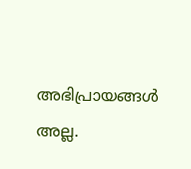അഭിപ്രായങ്ങൾ അല്ല.